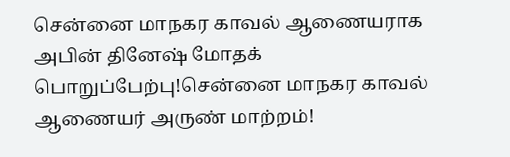சென்னை மாநகர காவல் ஆணையராக அபின் தினேஷ் மோதக் பொறுப்பேற்பு!சென்னை மாநகர காவல் ஆணையர் அருண் மாற்றம்!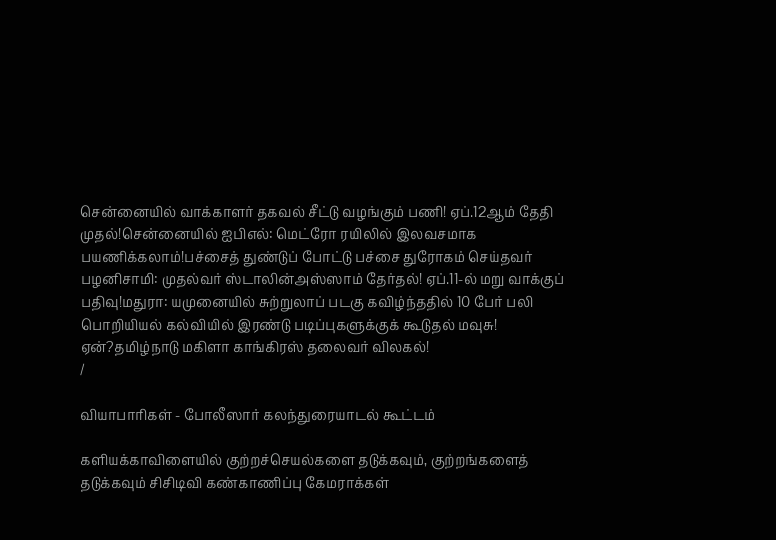சென்னையில் வாக்காளர் தகவல் சீட்டு வழங்கும் பணி! ஏப்.12ஆம் தேதி முதல்!சென்னையில் ஐபிஎல்: மெட்ரோ ரயிலில் இலவசமாக பயணிக்கலாம்!பச்சைத் துண்டுப் போட்டு பச்சை துரோகம் செய்தவர் பழனிசாமி: முதல்வர் ஸ்டாலின்அஸ்ஸாம் தேர்தல்! ஏப்.11-ல் மறு வாக்குப் பதிவு!மதுரா: யமுனையில் சுற்றுலாப் படகு கவிழ்ந்ததில் 10 பேர் பலி பொறியியல் கல்வியில் இரண்டு படிப்புகளுக்குக் கூடுதல் மவுசு! ஏன்?தமிழ்நாடு மகிளா காங்கிரஸ் தலைவர் விலகல்!
/

வியாபாரிகள் - போலீஸார் கலந்துரையாடல் கூட்டம்

களியக்காவிளையில் குற்றச்செயல்களை தடுக்கவும், குற்றங்களைத் தடுக்கவும் சிசிடிவி கண்காணிப்பு கேமராக்கள்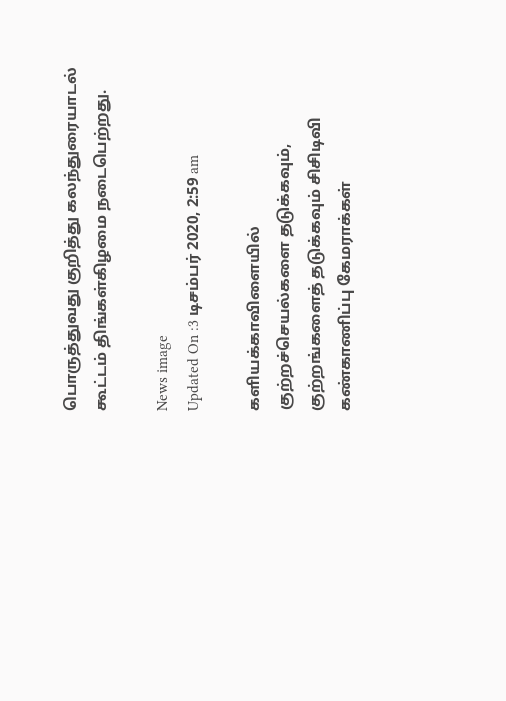பொருத்துவது குறித்து கலந்துரையாடல் கூட்டம் திங்கள்கிழமை நடைபெற்றது.

News image
Updated On :3 டிசம்பர் 2020, 2:59 am

களியக்காவிளையில் குற்றச்செயல்களை தடுக்கவும், குற்றங்களைத் தடுக்கவும் சிசிடிவி கண்காணிப்பு கேமராக்கள்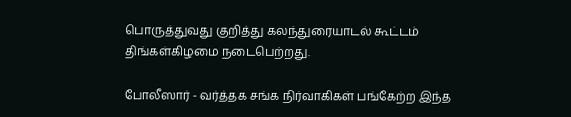பொருத்துவது குறித்து கலந்துரையாடல் கூட்டம் திங்கள்கிழமை நடைபெற்றது.

போலீஸார் - வர்த்தக சங்க நிர்வாகிகள் பங்கேற்ற இந்த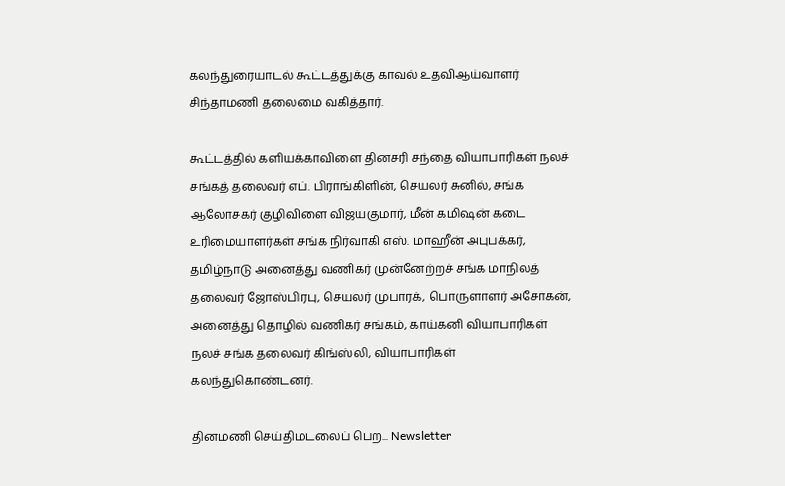கலந்துரையாடல் கூட்டத்துக்கு காவல் உதவிஆய்வாளர் சிந்தாமணி தலைமை வகித்தார்.

கூட்டத்தில் களியக்காவிளை தினசரி சந்தை வியாபாரிகள் நலச் சங்கத் தலைவர் எப். பிராங்கிளின், செயலர் சுனில், சங்க ஆலோசகர் குழிவிளை விஜயகுமார், மீன் கமிஷன் கடை உரிமையாளர்கள் சங்க நிர்வாகி எஸ். மாஹீன் அபுபக்கர், தமிழ்நாடு அனைத்து வணிகர் முன்னேற்றச் சங்க மாநிலத் தலைவர் ஜோஸ்பிரபு, செயலர் முபாரக், பொருளாளர் அசோகன், அனைத்து தொழில் வணிகர் சங்கம், காய்கனி வியாபாரிகள் நலச் சங்க தலைவர் கிங்ஸ்லி, வியாபாரிகள் கலந்துகொண்டனர்.

தினமணி செய்திமடலைப் பெற... Newsletter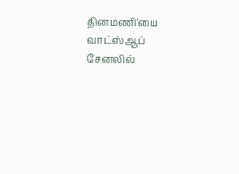தினமணி'யை வாட்ஸ்ஆப் சேனலில்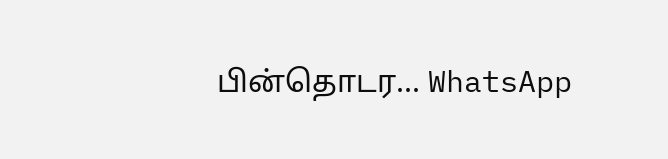பின்தொடர... WhatsApp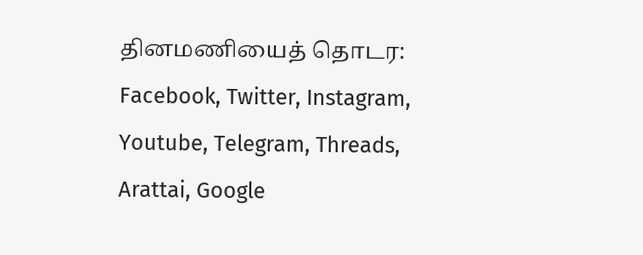தினமணியைத் தொடர: Facebook, Twitter, Instagram, Youtube, Telegram, Threads, Arattai, Google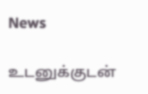News

உடனுக்குடன்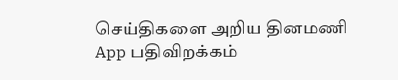செய்திகளை அறிய தினமணி App பதிவிறக்கம்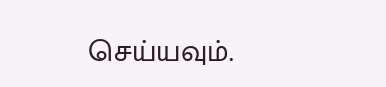செய்யவும்.